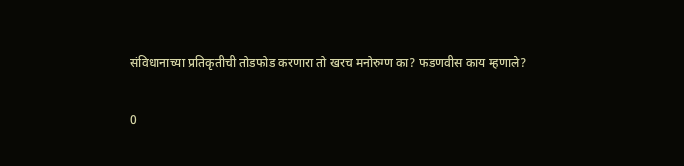संविधानाच्या प्रतिकृतीची तोडफोड करणारा तो खरच मनोरुग्ण का? फडणवीस काय म्हणाले?

0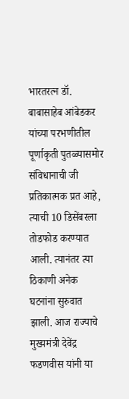भारतरत्न डॉ. बाबासाहेब आंबेडकर यांच्या परभणीतील पूर्णाकृती पुतळ्यासमोर संविधानाची जी प्रतिकात्मक प्रत आहे, त्याची 10 डिसेंबरला तोडफोड करण्यात आली. त्यानंतर त्या ठिकाणी अनेक घटनांना सुरुवात झाली. आज राज्याचे मुख्यमंत्री देवेंद्र फडणवीस यांनी या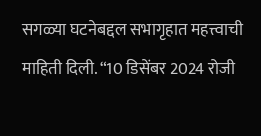सगळ्या घटनेबद्दल सभागृहात महत्त्वाची माहिती दिली. “10 डिसेंबर 2024 रोजी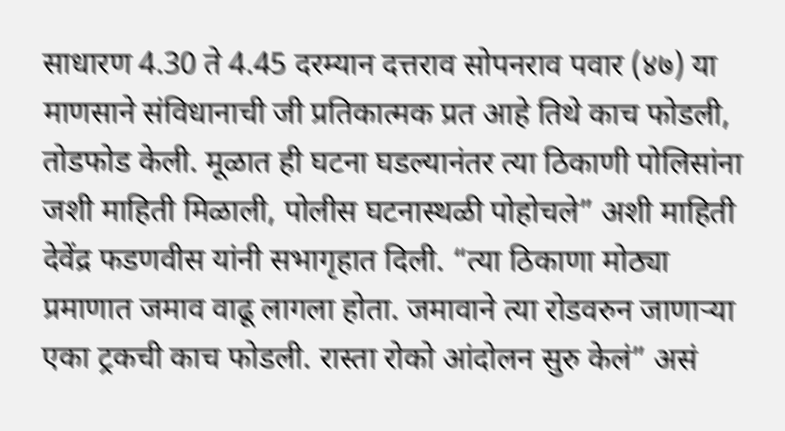साधारण 4.30 ते 4.45 दरम्यान दत्तराव सोपनराव पवार (४७) या माणसाने संविधानाची जी प्रतिकात्मक प्रत आहे तिथे काच फोडली, तोडफोड केली. मूळात ही घटना घडल्यानंतर त्या ठिकाणी पोलिसांना जशी माहिती मिळाली, पोलीस घटनास्थळी पोहोचले” अशी माहिती देवेंद्र फडणवीस यांनी सभागृहात दिली. “त्या ठिकाणा मोठ्या प्रमाणात जमाव वाढू लागला होता. जमावाने त्या रोडवरुन जाणाऱ्या एका ट्रकची काच फोडली. रास्ता रोको आंदोलन सुरु केलं” असं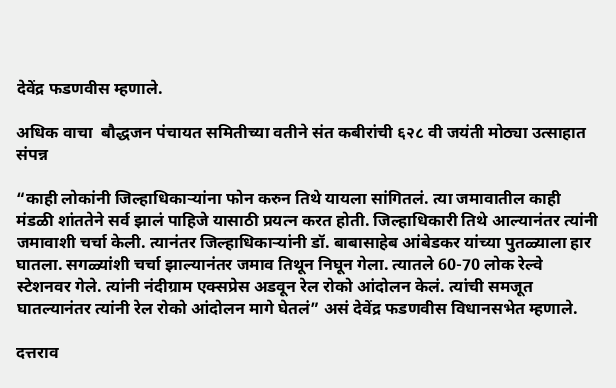देवेंद्र फडणवीस म्हणाले.

अधिक वाचा  बौद्धजन पंचायत समितीच्या वतीने संत कबीरांची ६२८ वी जयंती मोठ्या उत्साहात संपन्न

“काही लोकांनी जिल्हाधिकाऱ्यांना फोन करुन तिथे यायला सांगितलं. त्या जमावातील काही मंडळी शांततेने सर्व झालं पाहिजे यासाठी प्रयत्न करत होती. जिल्हाधिकारी तिथे आल्यानंतर त्यांनी जमावाशी चर्चा केली. त्यानंतर जिल्हाधिकाऱ्यांनी डॉ. बाबासाहेब आंबेडकर यांच्या पुतळ्याला हार घातला. सगळ्यांशी चर्चा झाल्यानंतर जमाव तिथून निघून गेला. त्यातले 60-70 लोक रेल्वे स्टेशनवर गेले. त्यांनी नंदीग्राम एक्सप्रेस अडवून रेल रोको आंदोलन केलं. त्यांची समजूत घातल्यानंतर त्यांनी रेल रोको आंदोलन मागे घेतलं” असं देवेंद्र फडणवीस विधानसभेत म्हणाले.

दत्तराव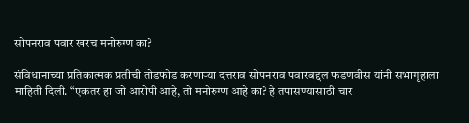सोपनराव पवार खरच मनोरुग्ण का?

संविधानाच्या प्रतिकात्मक प्रतीची तोडफोड करणाऱ्या दत्तराव सोपनराव पवारबद्दल फडणवीस यांनी सभागृहाला माहिती दिली. “एकतर हा जो आरोपी आहे, तो मनोरुग्ण आहे का? हे तपासण्यासाठी चार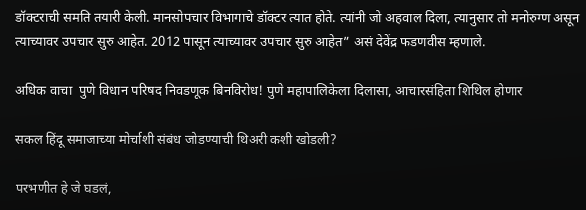डॉक्टराची समति तयारी केली. मानसोपचार विभागाचे डॉक्टर त्यात होते. त्यांनी जो अहवाल दिला, त्यानुसार तो मनोरुग्ण असून त्याच्यावर उपचार सुरु आहेत. 2012 पासून त्याच्यावर उपचार सुरु आहेत” असं देवेंद्र फडणवीस म्हणाले.

अधिक वाचा  पुणे विधान परिषद निवडणूक बिनविरोध! पुणे महापालिकेला दिलासा, आचारसंहिता शिथिल होणार

सकल हिंदू समाजाच्या मोर्चाशी संबंध जोडण्याची थिअरी कशी खोडली?

परभणीत हे जे घडलं,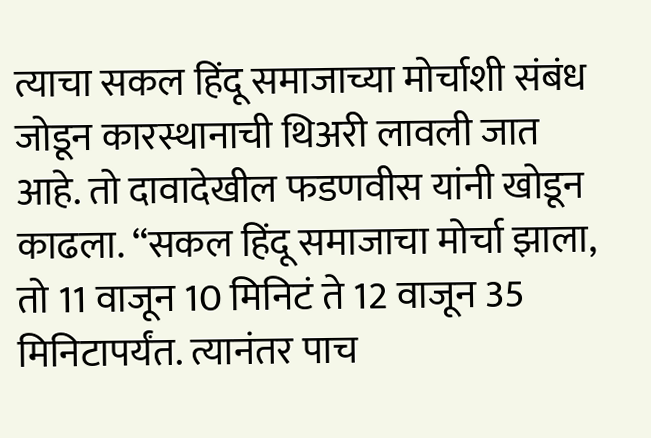त्याचा सकल हिंदू समाजाच्या मोर्चाशी संबंध जोडून कारस्थानाची थिअरी लावली जात आहे. तो दावादेखील फडणवीस यांनी खोडून काढला. “सकल हिंदू समाजाचा मोर्चा झाला, तो 11 वाजून 10 मिनिटं ते 12 वाजून 35 मिनिटापर्यंत. त्यानंतर पाच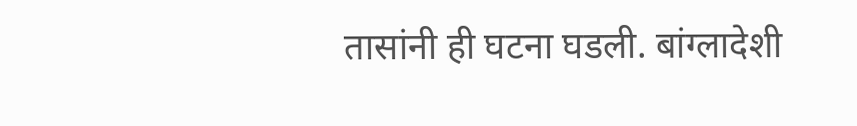तासांनी ही घटना घडली. बांग्लादेशी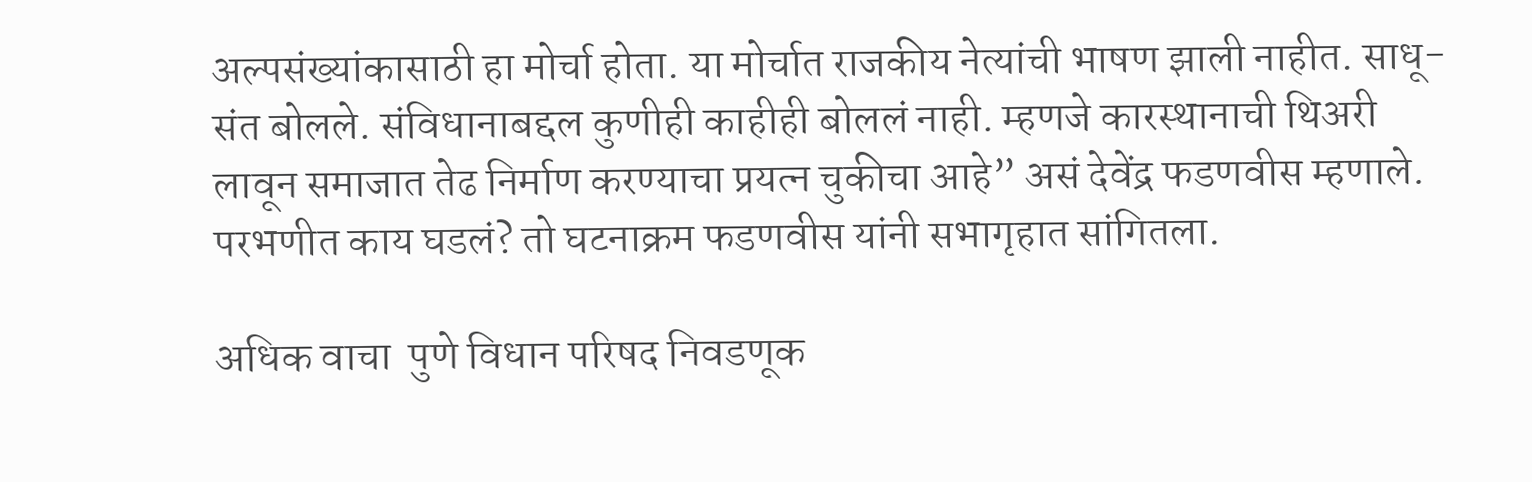अल्पसंख्यांकासाठी हा मोर्चा होता. या मोर्चात राजकीय नेत्यांची भाषण झाली नाहीत. साधू-संत बोलले. संविधानाबद्दल कुणीही काहीही बोललं नाही. म्हणजे कारस्थानाची थिअरी लावून समाजात तेढ निर्माण करण्याचा प्रयत्न चुकीचा आहे” असं देवेंद्र फडणवीस म्हणाले. परभणीत काय घडलं? तो घटनाक्रम फडणवीस यांनी सभागृहात सांगितला.

अधिक वाचा  पुणे विधान परिषद निवडणूक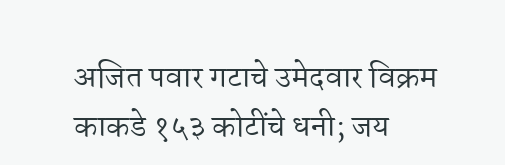अजित पवार गटाचे उमेदवार विक्रम काकडे १५३ कोटींचे धनी; जय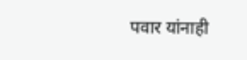पवार यांनाही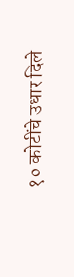१० कोटींचे उधार दिले